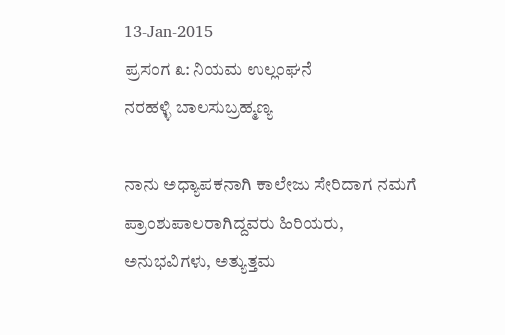13-Jan-2015
ಪ್ರಸಂಗ ೩: ನಿಯಮ ಉಲ್ಲಂಘನೆ
ನರಹಳ್ಳಿ ಬಾಲಸುಬ್ರಹ್ಮಣ್ಯ

ನಾನು ಅಧ್ಯಾಪಕನಾಗಿ ಕಾಲೇಜು ಸೇರಿದಾಗ ನಮಗೆ ಪ್ರಾಂಶುಪಾಲರಾಗಿದ್ದವರು ಹಿರಿಯರು,
ಅನುಭವಿಗಳು, ಅತ್ಯುತ್ತಮ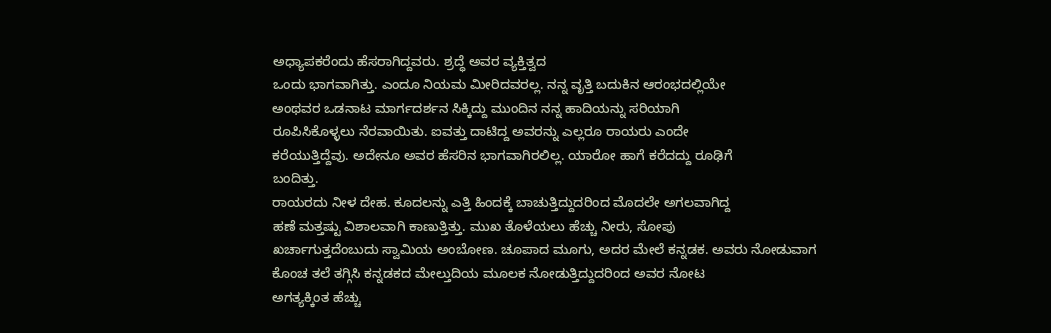ಅಧ್ಯಾಪಕರೆಂದು ಹೆಸರಾಗಿದ್ದವರು. ಶ್ರದ್ಧೆ ಅವರ ವ್ಯಕ್ತಿತ್ವದ
ಒಂದು ಭಾಗವಾಗಿತ್ತು. ಎಂದೂ ನಿಯಮ ಮೀರಿದವರಲ್ಲ. ನನ್ನ ವೃತ್ತಿ ಬದುಕಿನ ಆರಂಭದಲ್ಲಿಯೇ
ಅಂಥವರ ಒಡನಾಟ ಮಾರ್ಗದರ್ಶನ ಸಿಕ್ಕಿದ್ದು ಮುಂದಿನ ನನ್ನ ಹಾದಿಯನ್ನು ಸರಿಯಾಗಿ
ರೂಪಿಸಿಕೊಳ್ಳಲು ನೆರವಾಯಿತು. ಐವತ್ತು ದಾಟಿದ್ದ ಅವರನ್ನು ಎಲ್ಲರೂ ರಾಯರು ಎಂದೇ
ಕರೆಯುತ್ತಿದ್ದೆವು. ಅದೇನೂ ಅವರ ಹೆಸರಿನ ಭಾಗವಾಗಿರಲಿಲ್ಲ. ಯಾರೋ ಹಾಗೆ ಕರೆದದ್ದು ರೂಢಿಗೆ
ಬಂದಿತ್ತು.
ರಾಯರದು ನೀಳ ದೇಹ. ಕೂದಲನ್ನು ಎತ್ತಿ ಹಿಂದಕ್ಕೆ ಬಾಚುತ್ತಿದ್ದುದರಿಂದ ಮೊದಲೇ ಅಗಲವಾಗಿದ್ದ
ಹಣೆ ಮತ್ತಷ್ಟು ವಿಶಾಲವಾಗಿ ಕಾಣುತ್ತಿತ್ತು. ಮುಖ ತೊಳೆಯಲು ಹೆಚ್ಚು ನೀರು, ಸೋಪು
ಖರ್ಚಾಗುತ್ತದೆಂಬುದು ಸ್ವಾಮಿಯ ಅಂಬೋಣ. ಚೂಪಾದ ಮೂಗು, ಅದರ ಮೇಲೆ ಕನ್ನಡಕ. ಅವರು ನೋಡುವಾಗ
ಕೊಂಚ ತಲೆ ತಗ್ಗಿಸಿ ಕನ್ನಡಕದ ಮೇಲ್ತುದಿಯ ಮೂಲಕ ನೋಡುತ್ತಿದ್ದುದರಿಂದ ಅವರ ನೋಟ
ಅಗತ್ಯಕ್ಕಿಂತ ಹೆಚ್ಚು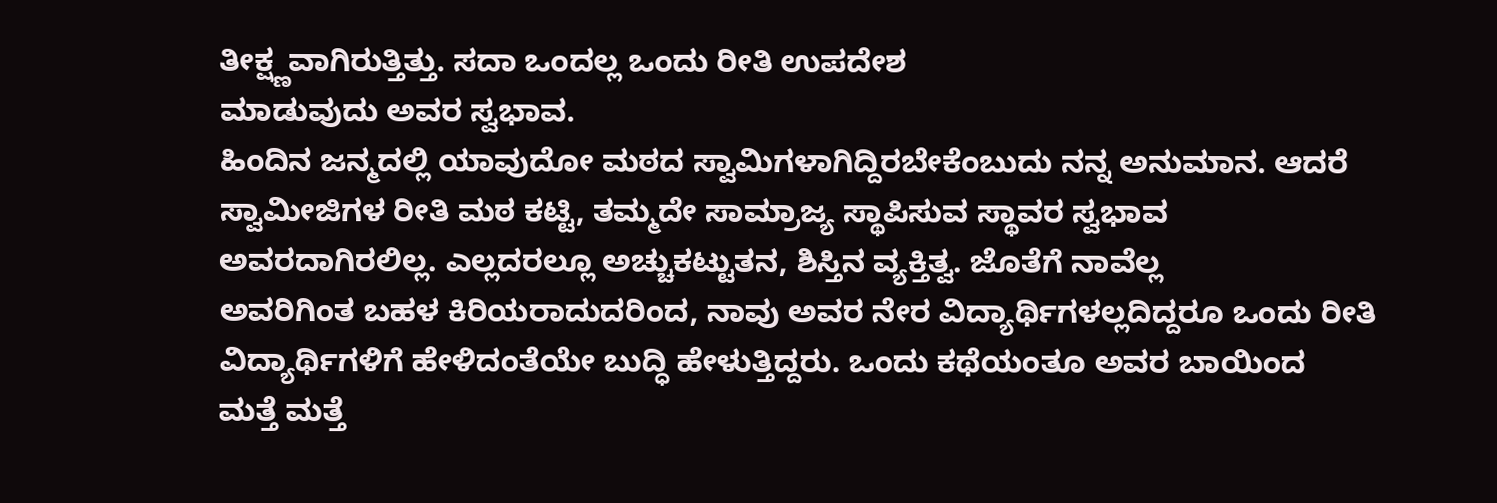ತೀಕ್ಷ್ಣವಾಗಿರುತ್ತಿತ್ತು. ಸದಾ ಒಂದಲ್ಲ ಒಂದು ರೀತಿ ಉಪದೇಶ
ಮಾಡುವುದು ಅವರ ಸ್ವಭಾವ.
ಹಿಂದಿನ ಜನ್ಮದಲ್ಲಿ ಯಾವುದೋ ಮಠದ ಸ್ವಾಮಿಗಳಾಗಿದ್ದಿರಬೇಕೆಂಬುದು ನನ್ನ ಅನುಮಾನ. ಆದರೆ
ಸ್ವಾಮೀಜಿಗಳ ರೀತಿ ಮಠ ಕಟ್ಟಿ, ತಮ್ಮದೇ ಸಾಮ್ರಾಜ್ಯ ಸ್ಥಾಪಿಸುವ ಸ್ಥಾವರ ಸ್ವಭಾವ
ಅವರದಾಗಿರಲಿಲ್ಲ. ಎಲ್ಲದರಲ್ಲೂ ಅಚ್ಚುಕಟ್ಟುತನ, ಶಿಸ್ತಿನ ವ್ಯಕ್ತಿತ್ವ. ಜೊತೆಗೆ ನಾವೆಲ್ಲ
ಅವರಿಗಿಂತ ಬಹಳ ಕಿರಿಯರಾದುದರಿಂದ, ನಾವು ಅವರ ನೇರ ವಿದ್ಯಾರ್ಥಿಗಳಲ್ಲದಿದ್ದರೂ ಒಂದು ರೀತಿ
ವಿದ್ಯಾರ್ಥಿಗಳಿಗೆ ಹೇಳಿದಂತೆಯೇ ಬುದ್ಧಿ ಹೇಳುತ್ತಿದ್ದರು. ಒಂದು ಕಥೆಯಂತೂ ಅವರ ಬಾಯಿಂದ
ಮತ್ತೆ ಮತ್ತೆ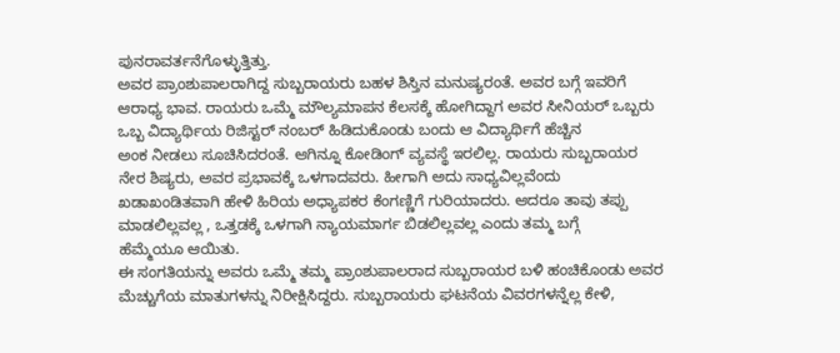ಪುನರಾವರ್ತನೆಗೊಳ್ಳುತ್ತಿತ್ತು.
ಅವರ ಪ್ರಾಂಶುಪಾಲರಾಗಿದ್ದ ಸುಬ್ಬರಾಯರು ಬಹಳ ಶಿಸ್ತಿನ ಮನುಷ್ಯರಂತೆ. ಅವರ ಬಗ್ಗೆ ಇವರಿಗೆ
ಆರಾಧ್ಯ ಭಾವ. ರಾಯರು ಒಮ್ಮೆ ಮೌಲ್ಯಮಾಪನ ಕೆಲಸಕ್ಕೆ ಹೋಗಿದ್ದಾಗ ಅವರ ಸೀನಿಯರ್ ಒಬ್ಬರು
ಒಬ್ಬ ವಿದ್ಯಾರ್ಥಿಯ ರಿಜಿಸ್ಟರ್ ನಂಬರ್ ಹಿಡಿದುಕೊಂಡು ಬಂದು ಆ ವಿದ್ಯಾರ್ಥಿಗೆ ಹೆಚ್ಚಿನ
ಅಂಕ ನೀಡಲು ಸೂಚಿಸಿದರಂತೆ. ಆಗಿನ್ನೂ ಕೋಡಿಂಗ್ ವ್ಯವಸ್ಥೆ ಇರಲಿಲ್ಲ. ರಾಯರು ಸುಬ್ಬರಾಯರ
ನೇರ ಶಿಷ್ಯರು, ಅವರ ಪ್ರಭಾವಕ್ಕೆ ಒಳಗಾದವರು. ಹೀಗಾಗಿ ಅದು ಸಾಧ್ಯವಿಲ್ಲವೆಂದು
ಖಡಾಖಂಡಿತವಾಗಿ ಹೇಳಿ ಹಿರಿಯ ಅಧ್ಯಾಪಕರ ಕೆಂಗಣ್ಣಿಗೆ ಗುರಿಯಾದರು. ಆದರೂ ತಾವು ತಪ್ಪು
ಮಾಡಲಿಲ್ಲವಲ್ಲ , ಒತ್ತಡಕ್ಕೆ ಒಳಗಾಗಿ ನ್ಯಾಯಮಾರ್ಗ ಬಿಡಲಿಲ್ಲವಲ್ಲ ಎಂದು ತಮ್ಮ ಬಗ್ಗೆ
ಹೆಮ್ಮೆಯೂ ಆಯಿತು.
ಈ ಸಂಗತಿಯನ್ನು ಅವರು ಒಮ್ಮೆ ತಮ್ಮ ಪ್ರಾಂಶುಪಾಲರಾದ ಸುಬ್ಬರಾಯರ ಬಳಿ ಹಂಚಿಕೊಂಡು ಅವರ
ಮೆಚ್ಚುಗೆಯ ಮಾತುಗಳನ್ನು ನಿರೀಕ್ಷಿಸಿದ್ದರು. ಸುಬ್ಬರಾಯರು ಘಟನೆಯ ವಿವರಗಳನ್ನೆಲ್ಲ ಕೇಳಿ,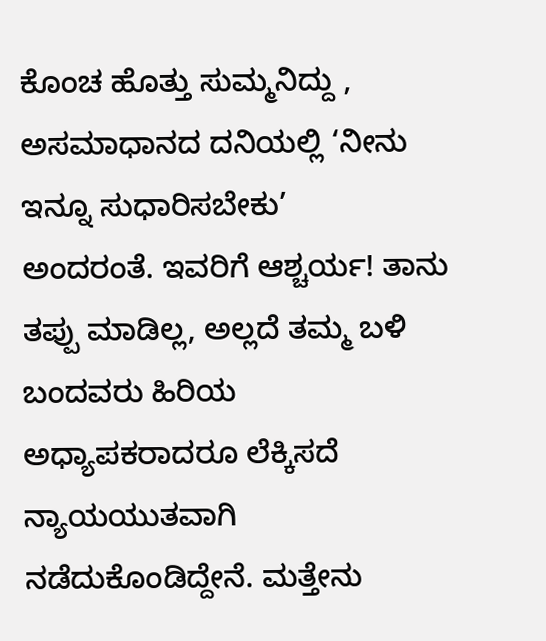ಕೊಂಚ ಹೊತ್ತು ಸುಮ್ಮನಿದ್ದು , ಅಸಮಾಧಾನದ ದನಿಯಲ್ಲಿ ‘ನೀನು ಇನ್ನೂ ಸುಧಾರಿಸಬೇಕು’
ಅಂದರಂತೆ. ಇವರಿಗೆ ಆಶ್ಚರ್ಯ! ತಾನು ತಪ್ಪು ಮಾಡಿಲ್ಲ, ಅಲ್ಲದೆ ತಮ್ಮ ಬಳಿ ಬಂದವರು ಹಿರಿಯ
ಅಧ್ಯಾಪಕರಾದರೂ ಲೆಕ್ಕಿಸದೆ ನ್ಯಾಯಯುತವಾಗಿ ನಡೆದುಕೊಂಡಿದ್ದೇನೆ. ಮತ್ತೇನು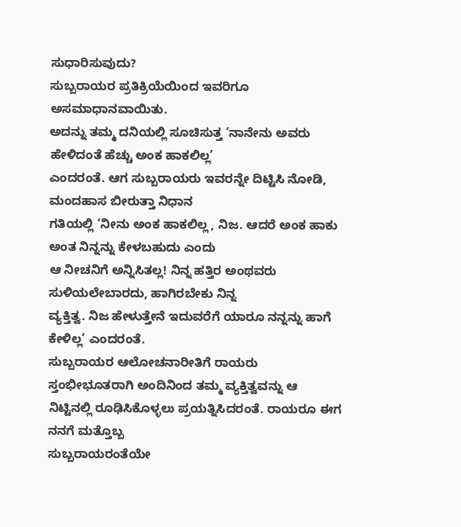ಸುಧಾರಿಸುವುದು?
ಸುಬ್ಬರಾಯರ ಪ್ರತಿಕ್ರಿಯೆಯಿಂದ ಇವರಿಗೂ ಅಸಮಾಧಾನವಾಯಿತು.
ಅದನ್ನು ತಮ್ಮ ದನಿಯಲ್ಲಿ ಸೂಚಿಸುತ್ತ ‘ನಾನೇನು ಅವರು ಹೇಳಿದಂತೆ ಹೆಚ್ಚು ಅಂಕ ಹಾಕಲಿಲ್ಲ’
ಎಂದರಂತೆ. ಆಗ ಸುಬ್ಬರಾಯರು ಇವರನ್ನೇ ದಿಟ್ಟಿಸಿ ನೋಡಿ, ಮಂದಹಾಸ ಬೀರುತ್ತಾ ನಿಧಾನ
ಗತಿಯಲ್ಲಿ ‘ನೀನು ಅಂಕ ಹಾಕಲಿಲ್ಲ, ನಿಜ. ಆದರೆ ಅಂಕ ಹಾಕು ಅಂತ ನಿನ್ನನ್ನು ಕೇಳಬಹುದು ಎಂದು
ಆ ನೀಚನಿಗೆ ಅನ್ನಿಸಿತಲ್ಲ! ನಿನ್ನ ಹತ್ತಿರ ಅಂಥವರು ಸುಳಿಯಲೇಬಾರದು, ಹಾಗಿರಬೇಕು ನಿನ್ನ
ವ್ಯಕ್ತಿತ್ವ. ನಿಜ ಹೇಳುತ್ತೇನೆ ಇದುವರೆಗೆ ಯಾರೂ ನನ್ನನ್ನು ಹಾಗೆ ಕೇಳಿಲ್ಲ’ ಎಂದರಂತೆ.
ಸುಬ್ಬರಾಯರ ಆಲೋಚನಾರೀತಿಗೆ ರಾಯರು ಸ್ತಂಭೀಭೂತರಾಗಿ ಅಂದಿನಿಂದ ತಮ್ಮ ವ್ಯಕ್ತಿತ್ವವನ್ನು ಆ
ನಿಟ್ಟಿನಲ್ಲಿ ರೂಢಿಸಿಕೊಳ್ಳಲು ಪ್ರಯತ್ನಿಸಿದರಂತೆ. ರಾಯರೂ ಈಗ ನನಗೆ ಮತ್ತೊಬ್ಬ
ಸುಬ್ಬರಾಯರಂತೆಯೇ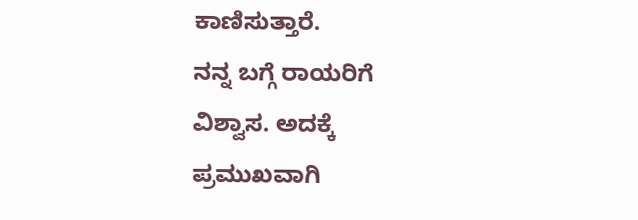ಕಾಣಿಸುತ್ತಾರೆ.
ನನ್ನ ಬಗ್ಗೆ ರಾಯರಿಗೆ ವಿಶ್ವಾಸ. ಅದಕ್ಕೆ ಪ್ರಮುಖವಾಗಿ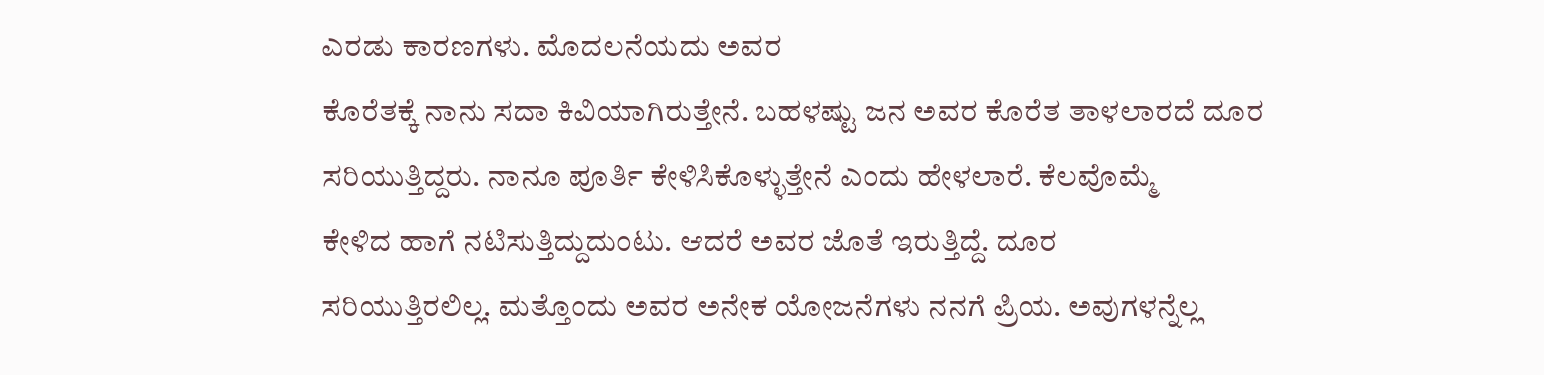ಎರಡು ಕಾರಣಗಳು. ಮೊದಲನೆಯದು ಅವರ
ಕೊರೆತಕ್ಕೆ ನಾನು ಸದಾ ಕಿವಿಯಾಗಿರುತ್ತೇನೆ. ಬಹಳಷ್ಟು ಜನ ಅವರ ಕೊರೆತ ತಾಳಲಾರದೆ ದೂರ
ಸರಿಯುತ್ತಿದ್ದರು. ನಾನೂ ಪೂರ್ತಿ ಕೇಳಿಸಿಕೊಳ್ಳುತ್ತೇನೆ ಎಂದು ಹೇಳಲಾರೆ. ಕೆಲವೊಮ್ಮೆ
ಕೇಳಿದ ಹಾಗೆ ನಟಿಸುತ್ತಿದ್ದುದುಂಟು. ಆದರೆ ಅವರ ಜೊತೆ ಇರುತ್ತಿದ್ದೆ. ದೂರ
ಸರಿಯುತ್ತಿರಲಿಲ್ಲ. ಮತ್ತೊಂದು ಅವರ ಅನೇಕ ಯೋಜನೆಗಳು ನನಗೆ ಪ್ರಿಯ. ಅವುಗಳನ್ನೆಲ್ಲ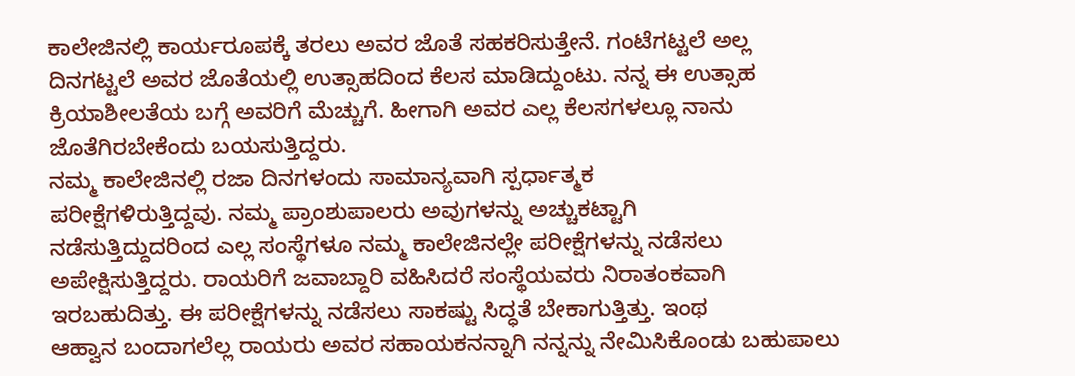ಕಾಲೇಜಿನಲ್ಲಿ ಕಾರ್ಯರೂಪಕ್ಕೆ ತರಲು ಅವರ ಜೊತೆ ಸಹಕರಿಸುತ್ತೇನೆ. ಗಂಟೆಗಟ್ಟಲೆ ಅಲ್ಲ
ದಿನಗಟ್ಟಲೆ ಅವರ ಜೊತೆಯಲ್ಲಿ ಉತ್ಸಾಹದಿಂದ ಕೆಲಸ ಮಾಡಿದ್ದುಂಟು. ನನ್ನ ಈ ಉತ್ಸಾಹ
ಕ್ರಿಯಾಶೀಲತೆಯ ಬಗ್ಗೆ ಅವರಿಗೆ ಮೆಚ್ಚುಗೆ. ಹೀಗಾಗಿ ಅವರ ಎಲ್ಲ ಕೆಲಸಗಳಲ್ಲೂ ನಾನು
ಜೊತೆಗಿರಬೇಕೆಂದು ಬಯಸುತ್ತಿದ್ದರು.
ನಮ್ಮ ಕಾಲೇಜಿನಲ್ಲಿ ರಜಾ ದಿನಗಳಂದು ಸಾಮಾನ್ಯವಾಗಿ ಸ್ಪರ್ಧಾತ್ಮಕ
ಪರೀಕ್ಷೆಗಳಿರುತ್ತಿದ್ದವು. ನಮ್ಮ ಪ್ರಾಂಶುಪಾಲರು ಅವುಗಳನ್ನು ಅಚ್ಚುಕಟ್ಟಾಗಿ
ನಡೆಸುತ್ತಿದ್ದುದರಿಂದ ಎಲ್ಲ ಸಂಸ್ಥೆಗಳೂ ನಮ್ಮ ಕಾಲೇಜಿನಲ್ಲೇ ಪರೀಕ್ಷೆಗಳನ್ನು ನಡೆಸಲು
ಅಪೇಕ್ಷಿಸುತ್ತಿದ್ದರು. ರಾಯರಿಗೆ ಜವಾಬ್ದಾರಿ ವಹಿಸಿದರೆ ಸಂಸ್ಥೆಯವರು ನಿರಾತಂಕವಾಗಿ
ಇರಬಹುದಿತ್ತು. ಈ ಪರೀಕ್ಷೆಗಳನ್ನು ನಡೆಸಲು ಸಾಕಷ್ಟು ಸಿದ್ಧತೆ ಬೇಕಾಗುತ್ತಿತ್ತು. ಇಂಥ
ಆಹ್ವಾನ ಬಂದಾಗಲೆಲ್ಲ ರಾಯರು ಅವರ ಸಹಾಯಕನನ್ನಾಗಿ ನನ್ನನ್ನು ನೇಮಿಸಿಕೊಂಡು ಬಹುಪಾಲು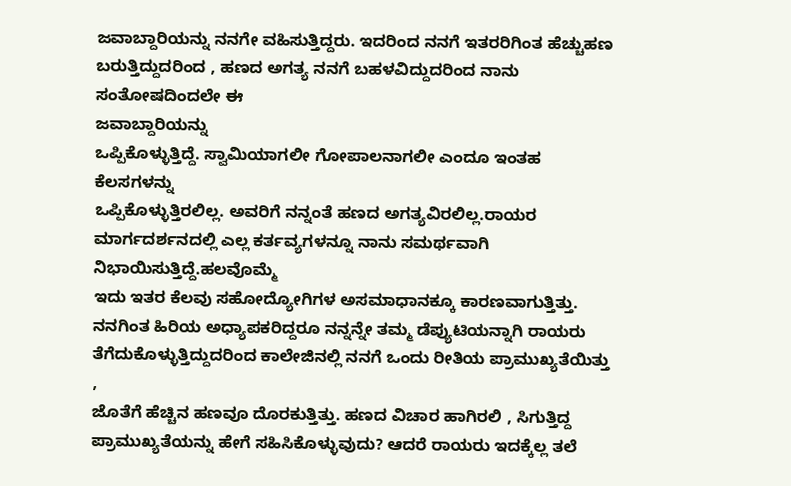ಜವಾಬ್ದಾರಿಯನ್ನು ನನಗೇ ವಹಿಸುತ್ತಿದ್ದರು. ಇದರಿಂದ ನನಗೆ ಇತರರಿಗಿಂತ ಹೆಚ್ಚುಹಣ
ಬರುತ್ತಿದ್ದುದರಿಂದ , ಹಣದ ಅಗತ್ಯ ನನಗೆ ಬಹಳವಿದ್ದುದರಿಂದ ನಾನು ಸಂತೋಷದಿಂದಲೇ ಈ
ಜವಾಬ್ದಾರಿಯನ್ನು
ಒಪ್ಪಿಕೊಳ್ಳುತ್ತಿದ್ದೆ. ಸ್ವಾಮಿಯಾಗಲೀ ಗೋಪಾಲನಾಗಲೀ ಎಂದೂ ಇಂತಹ ಕೆಲಸಗಳನ್ನು
ಒಪ್ಪಿಕೊಳ್ಳುತ್ತಿರಲಿಲ್ಲ. ಅವರಿಗೆ ನನ್ನಂತೆ ಹಣದ ಅಗತ್ಯವಿರಲಿಲ್ಲ.ರಾಯರ
ಮಾರ್ಗದರ್ಶನದಲ್ಲಿ ಎಲ್ಲ ಕರ್ತವ್ಯಗಳನ್ನೂ ನಾನು ಸಮರ್ಥವಾಗಿ ನಿಭಾಯಿಸುತ್ತಿದ್ದೆ.ಹಲವೊಮ್ಮೆ
ಇದು ಇತರ ಕೆಲವು ಸಹೋದ್ಯೋಗಿಗಳ ಅಸಮಾಧಾನಕ್ಕೂ ಕಾರಣವಾಗುತ್ತಿತ್ತು.
ನನಗಿಂತ ಹಿರಿಯ ಅಧ್ಯಾಪಕರಿದ್ದರೂ ನನ್ನನ್ನೇ ತಮ್ಮ ಡೆಪ್ಯುಟಿಯನ್ನಾಗಿ ರಾಯರು
ತೆಗೆದುಕೊಳ್ಳುತ್ತಿದ್ದುದರಿಂದ ಕಾಲೇಜಿನಲ್ಲಿ ನನಗೆ ಒಂದು ರೀತಿಯ ಪ್ರಾಮುಖ್ಯತೆಯಿತ್ತು ,
ಜೊತೆಗೆ ಹೆಚ್ಚಿನ ಹಣವೂ ದೊರಕುತ್ತಿತ್ತು. ಹಣದ ವಿಚಾರ ಹಾಗಿರಲಿ , ಸಿಗುತ್ತಿದ್ದ
ಪ್ರಾಮುಖ್ಯತೆಯನ್ನು ಹೇಗೆ ಸಹಿಸಿಕೊಳ್ಳುವುದು? ಆದರೆ ರಾಯರು ಇದಕ್ಕೆಲ್ಲ ತಲೆ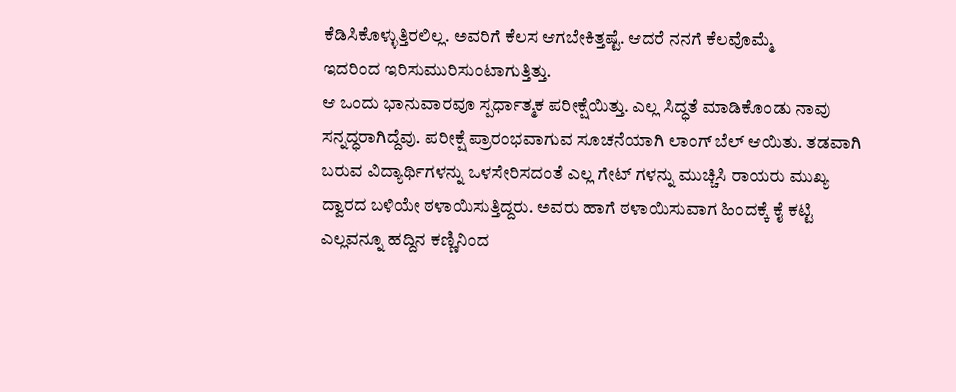ಕೆಡಿಸಿಕೊಳ್ಳುತ್ತಿರಲಿಲ್ಲ. ಅವರಿಗೆ ಕೆಲಸ ಆಗಬೇಕಿತ್ತಷ್ಟೆ. ಆದರೆ ನನಗೆ ಕೆಲವೊಮ್ಮೆ
ಇದರಿಂದ ಇರಿಸುಮುರಿಸುಂಟಾಗುತ್ತಿತ್ತು.
ಆ ಒಂದು ಭಾನುವಾರವೂ ಸ್ಪರ್ಧಾತ್ಮಕ ಪರೀಕ್ಷೆಯಿತ್ತು. ಎಲ್ಲ ಸಿದ್ಧತೆ ಮಾಡಿಕೊಂಡು ನಾವು
ಸನ್ನದ್ಧರಾಗಿದ್ದೆವು. ಪರೀಕ್ಷೆ ಪ್ರಾರಂಭವಾಗುವ ಸೂಚನೆಯಾಗಿ ಲಾಂಗ್ ಬೆಲ್ ಆಯಿತು. ತಡವಾಗಿ
ಬರುವ ವಿದ್ಯಾರ್ಥಿಗಳನ್ನು ಒಳಸೇರಿಸದಂತೆ ಎಲ್ಲ ಗೇಟ್ ಗಳನ್ನು ಮುಚ್ಚಿಸಿ ರಾಯರು ಮುಖ್ಯ
ದ್ವಾರದ ಬಳಿಯೇ ಠಳಾಯಿಸುತ್ತಿದ್ದರು. ಅವರು ಹಾಗೆ ಠಳಾಯಿಸುವಾಗ ಹಿಂದಕ್ಕೆ ಕೈ ಕಟ್ಟಿ
ಎಲ್ಲವನ್ನೂ ಹದ್ದಿನ ಕಣ್ಣಿನಿಂದ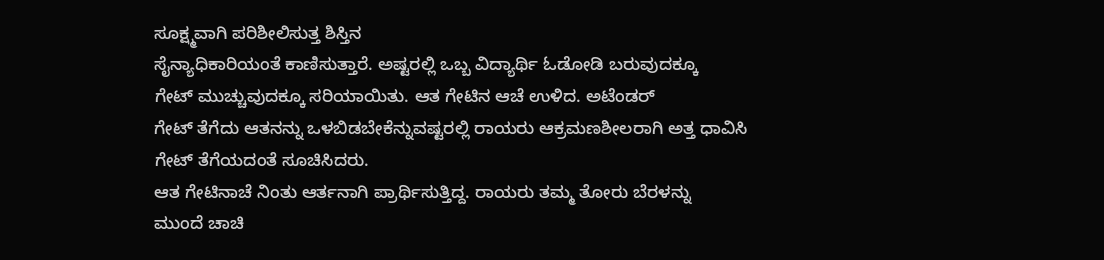ಸೂಕ್ಷ್ಮವಾಗಿ ಪರಿಶೀಲಿಸುತ್ತ ಶಿಸ್ತಿನ
ಸೈನ್ಯಾಧಿಕಾರಿಯಂತೆ ಕಾಣಿಸುತ್ತಾರೆ. ಅಷ್ಟರಲ್ಲಿ ಒಬ್ಬ ವಿದ್ಯಾರ್ಥಿ ಓಡೋಡಿ ಬರುವುದಕ್ಕೂ
ಗೇಟ್ ಮುಚ್ಚುವುದಕ್ಕೂ ಸರಿಯಾಯಿತು. ಆತ ಗೇಟಿನ ಆಚೆ ಉಳಿದ. ಅಟೆಂಡರ್
ಗೇಟ್ ತೆಗೆದು ಆತನನ್ನು ಒಳಬಿಡಬೇಕೆನ್ನುವಷ್ಟರಲ್ಲಿ ರಾಯರು ಆಕ್ರಮಣಶೀಲರಾಗಿ ಅತ್ತ ಧಾವಿಸಿ
ಗೇಟ್ ತೆಗೆಯದಂತೆ ಸೂಚಿಸಿದರು.
ಆತ ಗೇಟಿನಾಚೆ ನಿಂತು ಆರ್ತನಾಗಿ ಪ್ರಾರ್ಥಿಸುತ್ತಿದ್ದ. ರಾಯರು ತಮ್ಮ ತೋರು ಬೆರಳನ್ನು
ಮುಂದೆ ಚಾಚಿ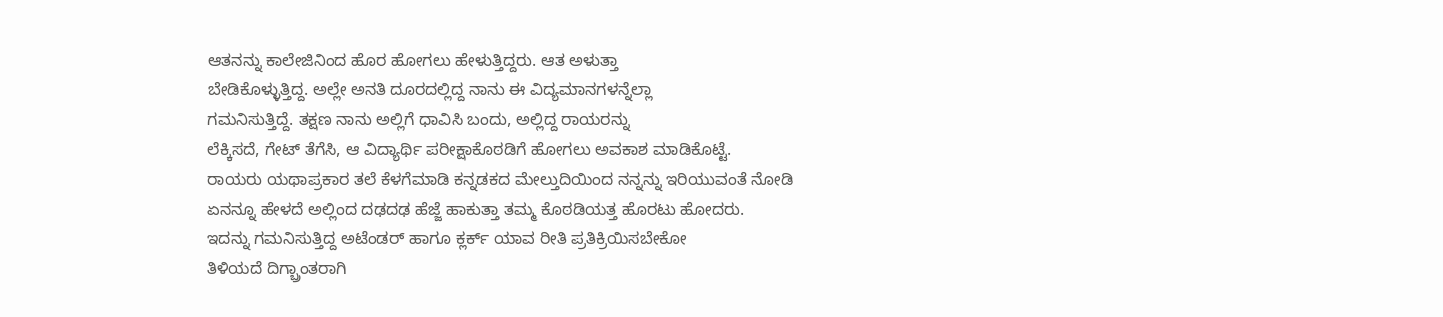ಆತನನ್ನು ಕಾಲೇಜಿನಿಂದ ಹೊರ ಹೋಗಲು ಹೇಳುತ್ತಿದ್ದರು. ಆತ ಅಳುತ್ತಾ
ಬೇಡಿಕೊಳ್ಳುತ್ತಿದ್ದ. ಅಲ್ಲೇ ಅನತಿ ದೂರದಲ್ಲಿದ್ದ ನಾನು ಈ ವಿದ್ಯಮಾನಗಳನ್ನೆಲ್ಲಾ
ಗಮನಿಸುತ್ತಿದ್ದೆ. ತಕ್ಷಣ ನಾನು ಅಲ್ಲಿಗೆ ಧಾವಿಸಿ ಬಂದು, ಅಲ್ಲಿದ್ದ ರಾಯರನ್ನು
ಲೆಕ್ಕಿಸದೆ, ಗೇಟ್ ತೆಗೆಸಿ, ಆ ವಿದ್ಯಾರ್ಥಿ ಪರೀಕ್ಷಾಕೊಠಡಿಗೆ ಹೋಗಲು ಅವಕಾಶ ಮಾಡಿಕೊಟ್ಟೆ.
ರಾಯರು ಯಥಾಪ್ರಕಾರ ತಲೆ ಕೆಳಗೆಮಾಡಿ ಕನ್ನಡಕದ ಮೇಲ್ತುದಿಯಿಂದ ನನ್ನನ್ನು ಇರಿಯುವಂತೆ ನೋಡಿ
ಏನನ್ನೂ ಹೇಳದೆ ಅಲ್ಲಿಂದ ದಢದಢ ಹೆಜ್ಜೆ ಹಾಕುತ್ತಾ ತಮ್ಮ ಕೊಠಡಿಯತ್ತ ಹೊರಟು ಹೋದರು.
ಇದನ್ನು ಗಮನಿಸುತ್ತಿದ್ದ ಅಟೆಂಡರ್ ಹಾಗೂ ಕ್ಲರ್ಕ್‌ ಯಾವ ರೀತಿ ಪ್ರತಿಕ್ರಿಯಿಸಬೇಕೋ
ತಿಳಿಯದೆ ದಿಗ್ಬ್ರಾಂತರಾಗಿ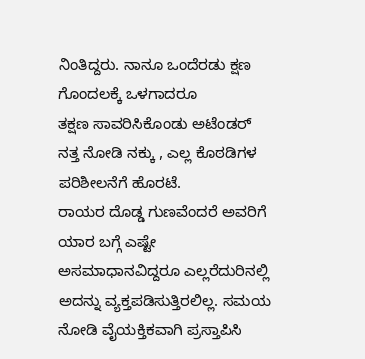ನಿಂತಿದ್ದರು. ನಾನೂ ಒಂದೆರಡು ಕ್ಷಣ ಗೊಂದಲಕ್ಕೆ ಒಳಗಾದರೂ
ತಕ್ಷಣ ಸಾವರಿಸಿಕೊಂಡು ಅಟೆಂಡರ್ ನತ್ತ ನೋಡಿ ನಕ್ಕು , ಎಲ್ಲ ಕೊಠಡಿಗಳ ಪರಿಶೀಲನೆಗೆ ಹೊರಟೆ.
ರಾಯರ ದೊಡ್ಡ ಗುಣವೆಂದರೆ ಅವರಿಗೆ ಯಾರ ಬಗ್ಗೆ ಎಷ್ಟೇ ಅಸಮಾಧಾನವಿದ್ದರೂ ಎಲ್ಲರೆದುರಿನಲ್ಲಿ
ಅದನ್ನು ವ್ಯಕ್ತಪಡಿಸುತ್ತಿರಲಿಲ್ಲ. ಸಮಯ ನೋಡಿ ವೈಯಕ್ತಿಕವಾಗಿ ಪ್ರಸ್ತಾಪಿಸಿ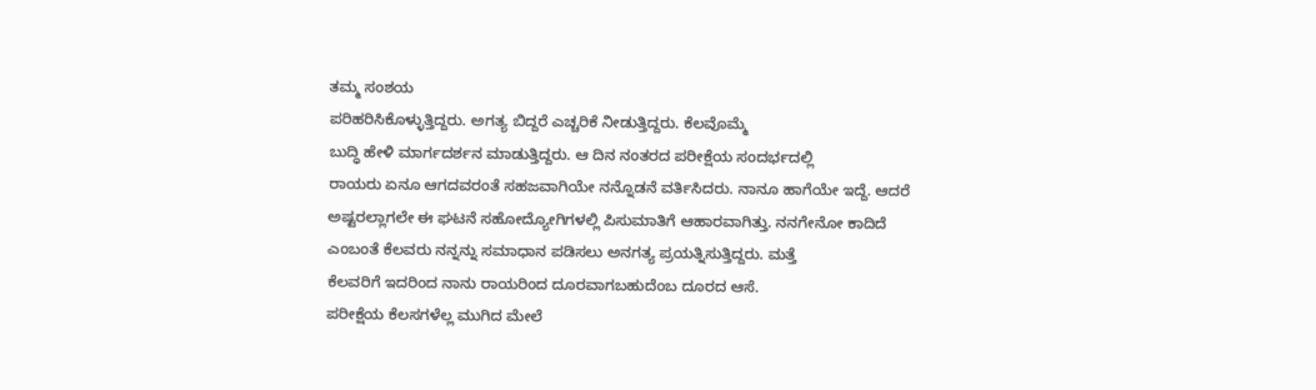ತಮ್ಮ ಸಂಶಯ
ಪರಿಹರಿಸಿಕೊಳ್ಳುತ್ತಿದ್ದರು. ಅಗತ್ಯ ಬಿದ್ದರೆ ಎಚ್ಚರಿಕೆ ನೀಡುತ್ತಿದ್ದರು. ಕೆಲವೊಮ್ಮೆ
ಬುದ್ಧಿ ಹೇಳಿ ಮಾರ್ಗದರ್ಶನ ಮಾಡುತ್ತಿದ್ದರು. ಆ ದಿನ ನಂತರದ ಪರೀಕ್ಷೆಯ ಸಂದರ್ಭದಲ್ಲಿ
ರಾಯರು ಏನೂ ಆಗದವರಂತೆ ಸಹಜವಾಗಿಯೇ ನನ್ನೊಡನೆ ವರ್ತಿಸಿದರು. ನಾನೂ ಹಾಗೆಯೇ ಇದ್ದೆ. ಆದರೆ
ಅಷ್ಟರಲ್ಲಾಗಲೇ ಈ ಘಟನೆ ಸಹೋದ್ಯೋಗಿಗಳಲ್ಲಿ ಪಿಸುಮಾತಿಗೆ ಆಹಾರವಾಗಿತ್ತು. ನನಗೇನೋ ಕಾದಿದೆ
ಎಂಬಂತೆ ಕೆಲವರು ನನ್ನನ್ನು ಸಮಾಧಾನ ಪಡಿಸಲು ಅನಗತ್ಯ ಪ್ರಯತ್ನಿಸುತ್ತಿದ್ದರು. ಮತ್ತೆ
ಕೆಲವರಿಗೆ ಇದರಿಂದ ನಾನು ರಾಯರಿಂದ ದೂರವಾಗಬಹುದೆಂಬ ದೂರದ ಆಸೆ.
ಪರೀಕ್ಷೆಯ ಕೆಲಸಗಳೆಲ್ಲ ಮುಗಿದ ಮೇಲೆ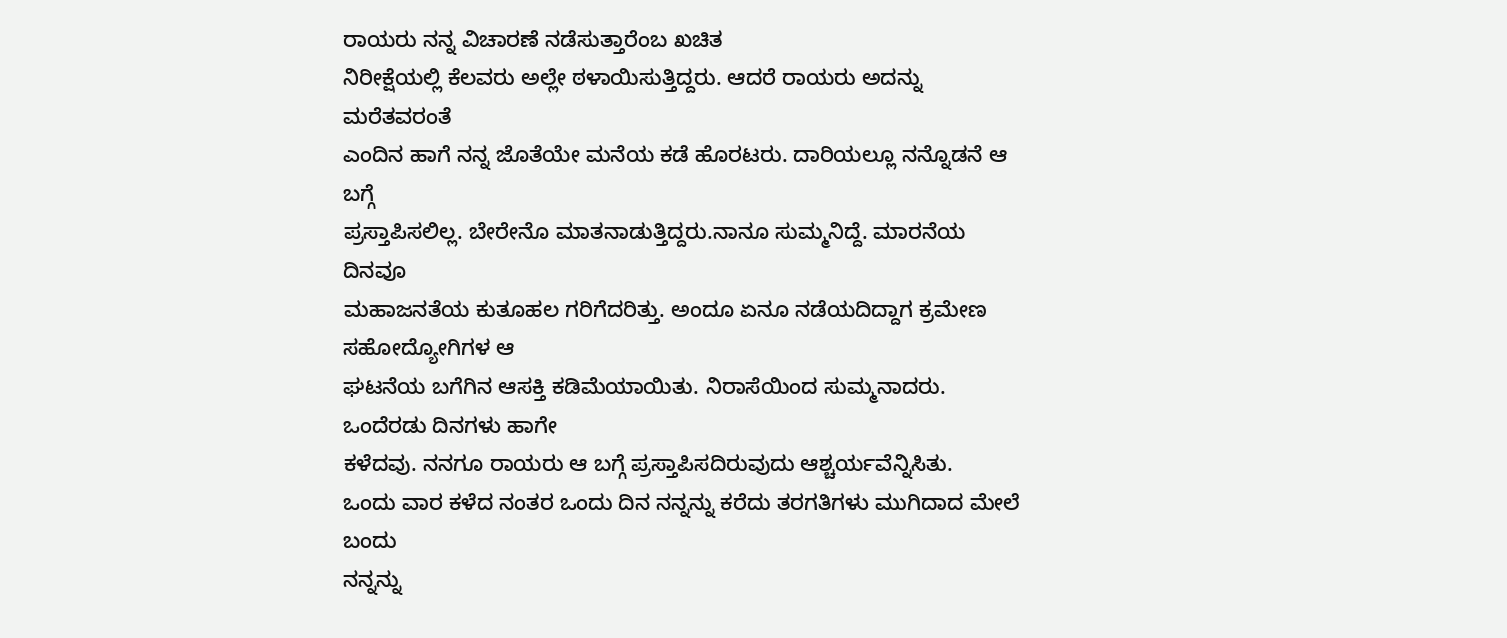ರಾಯರು ನನ್ನ ವಿಚಾರಣೆ ನಡೆಸುತ್ತಾರೆಂಬ ಖಚಿತ
ನಿರೀಕ್ಷೆಯಲ್ಲಿ ಕೆಲವರು ಅಲ್ಲೇ ಠಳಾಯಿಸುತ್ತಿದ್ದರು. ಆದರೆ ರಾಯರು ಅದನ್ನು ಮರೆತವರಂತೆ
ಎಂದಿನ ಹಾಗೆ ನನ್ನ ಜೊತೆಯೇ ಮನೆಯ ಕಡೆ ಹೊರಟರು. ದಾರಿಯಲ್ಲೂ ನನ್ನೊಡನೆ ಆ ಬಗ್ಗೆ
ಪ್ರಸ್ತಾಪಿಸಲಿಲ್ಲ. ಬೇರೇನೊ ಮಾತನಾಡುತ್ತಿದ್ದರು.ನಾನೂ ಸುಮ್ಮನಿದ್ದೆ. ಮಾರನೆಯ ದಿನವೂ
ಮಹಾಜನತೆಯ ಕುತೂಹಲ ಗರಿಗೆದರಿತ್ತು. ಅಂದೂ ಏನೂ ನಡೆಯದಿದ್ದಾಗ ಕ್ರಮೇಣ ಸಹೋದ್ಯೋಗಿಗಳ ಆ
ಘಟನೆಯ ಬಗೆಗಿನ ಆಸಕ್ತಿ ಕಡಿಮೆಯಾಯಿತು. ನಿರಾಸೆಯಿಂದ ಸುಮ್ಮನಾದರು. ಒಂದೆರಡು ದಿನಗಳು ಹಾಗೇ
ಕಳೆದವು. ನನಗೂ ರಾಯರು ಆ ಬಗ್ಗೆ ಪ್ರಸ್ತಾಪಿಸದಿರುವುದು ಆಶ್ಚರ್ಯವೆನ್ನಿಸಿತು.
ಒಂದು ವಾರ ಕಳೆದ ನಂತರ ಒಂದು ದಿನ ನನ್ನನ್ನು ಕರೆದು ತರಗತಿಗಳು ಮುಗಿದಾದ ಮೇಲೆ ಬಂದು
ನನ್ನನ್ನು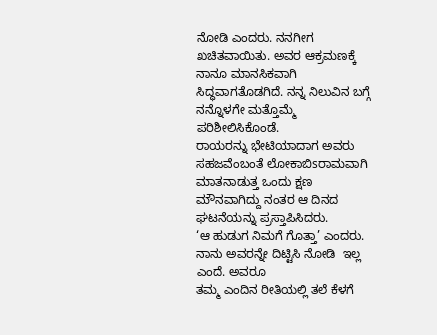ನೋಡಿ ಎಂದರು. ನನಗೀಗ ಖಚಿತವಾಯಿತು. ಅವರ ಆಕ್ರಮಣಕ್ಕೆ ನಾನೂ ಮಾನಸಿಕವಾಗಿ
ಸಿದ್ಧವಾಗತೊಡಗಿದೆ. ನನ್ನ ನಿಲುವಿನ ಬಗ್ಗೆ ನನ್ನೊಳಗೇ ಮತ್ತೊಮ್ಮೆ ಪರಿಶೀಲಿಸಿಕೊಂಡೆ.
ರಾಯರನ್ನು ಭೇಟಿಯಾದಾಗ ಅವರು ಸಹಜವೆಂಬಂತೆ ಲೋಕಾಬಿsರಾಮವಾಗಿ ಮಾತನಾಡುತ್ತ ಒಂದು ಕ್ಷಣ
ಮೌನವಾಗಿದ್ದು ನಂತರ ಆ ದಿನದ ಘಟನೆಯನ್ನು ಪ್ರಸ್ತಾಪಿಸಿದರು.
‘ಆ ಹುಡುಗ ನಿಮಗೆ ಗೊತ್ತಾ’ ಎಂದರು. ನಾನು ಅವರನ್ನೇ ದಿಟ್ಟಿಸಿ ನೋಡಿ  ಇಲ್ಲ ಎಂದೆ. ಅವರೂ
ತಮ್ಮ ಎಂದಿನ ರೀತಿಯಲ್ಲಿ ತಲೆ ಕೆಳಗೆ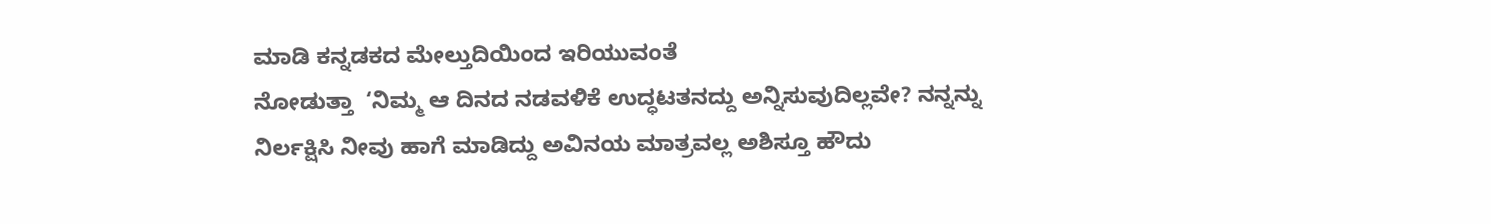ಮಾಡಿ ಕನ್ನಡಕದ ಮೇಲ್ತುದಿಯಿಂದ ಇರಿಯುವಂತೆ
ನೋಡುತ್ತಾ  ‘ನಿಮ್ಮ ಆ ದಿನದ ನಡವಳಿಕೆ ಉದ್ಧಟತನದ್ದು ಅನ್ನಿಸುವುದಿಲ್ಲವೇ? ನನ್ನನ್ನು
ನಿರ್ಲಕ್ಷಿಸಿ ನೀವು ಹಾಗೆ ಮಾಡಿದ್ದು ಅವಿನಯ ಮಾತ್ರವಲ್ಲ ಅಶಿಸ್ತೂ ಹೌದು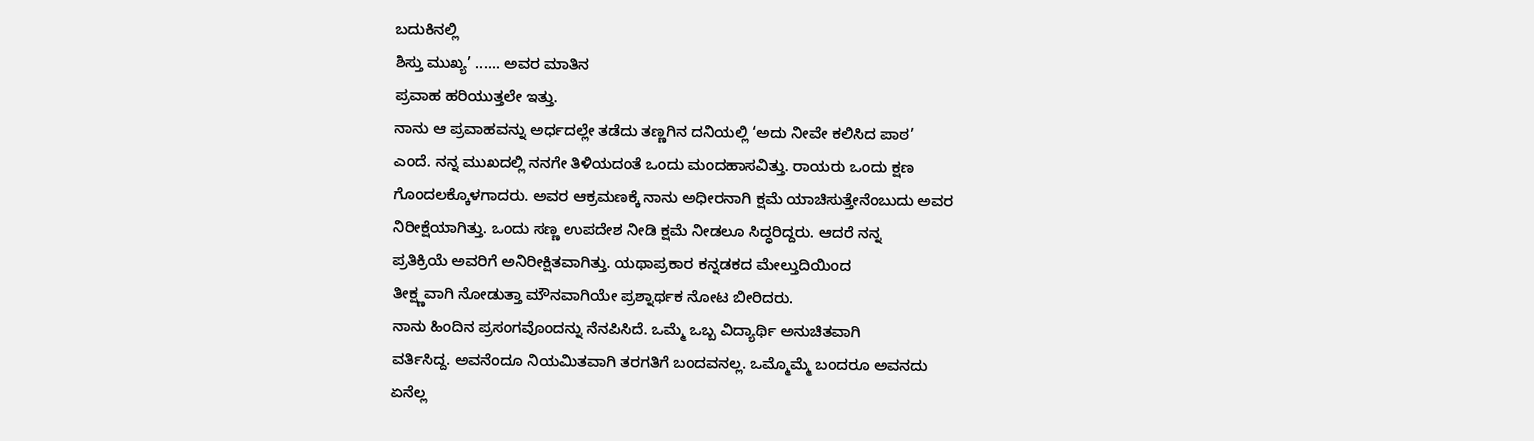ಬದುಕಿನಲ್ಲಿ
ಶಿಸ್ತು ಮುಖ್ಯ’ ...... ಅವರ ಮಾತಿನ
ಪ್ರವಾಹ ಹರಿಯುತ್ತಲೇ ಇತ್ತು.
ನಾನು ಆ ಪ್ರವಾಹವನ್ನು ಅರ್ಧದಲ್ಲೇ ತಡೆದು ತಣ್ಣಗಿನ ದನಿಯಲ್ಲಿ ‘ಅದು ನೀವೇ ಕಲಿಸಿದ ಪಾಠ’
ಎಂದೆ. ನನ್ನ ಮುಖದಲ್ಲಿ ನನಗೇ ತಿಳಿಯದಂತೆ ಒಂದು ಮಂದಹಾಸವಿತ್ತು. ರಾಯರು ಒಂದು ಕ್ಷಣ
ಗೊಂದಲಕ್ಕೊಳಗಾದರು. ಅವರ ಆಕ್ರಮಣಕ್ಕೆ ನಾನು ಅಧೀರನಾಗಿ ಕ್ಷಮೆ ಯಾಚಿಸುತ್ತೇನೆಂಬುದು ಅವರ
ನಿರೀಕ್ಷೆಯಾಗಿತ್ತು. ಒಂದು ಸಣ್ಣ ಉಪದೇಶ ನೀಡಿ ಕ್ಷಮೆ ನೀಡಲೂ ಸಿದ್ಧರಿದ್ದರು. ಆದರೆ ನನ್ನ
ಪ್ರತಿಕ್ರಿಯೆ ಅವರಿಗೆ ಅನಿರೀಕ್ಷಿತವಾಗಿತ್ತು. ಯಥಾಪ್ರಕಾರ ಕನ್ನಡಕದ ಮೇಲ್ತುದಿಯಿಂದ
ತೀಕ್ಷ್ಣವಾಗಿ ನೋಡುತ್ತಾ ಮೌನವಾಗಿಯೇ ಪ್ರಶ್ನಾರ್ಥಕ ನೋಟ ಬೀರಿದರು.
ನಾನು ಹಿಂದಿನ ಪ್ರಸಂಗವೊಂದನ್ನು ನೆನಪಿಸಿದೆ. ಒಮ್ಮೆ ಒಬ್ಬ ವಿದ್ಯಾರ್ಥಿ ಅನುಚಿತವಾಗಿ
ವರ್ತಿಸಿದ್ದ. ಅವನೆಂದೂ ನಿಯಮಿತವಾಗಿ ತರಗತಿಗೆ ಬಂದವನಲ್ಲ. ಒಮ್ಮೊಮ್ಮೆ ಬಂದರೂ ಅವನದು
ಏನೆಲ್ಲ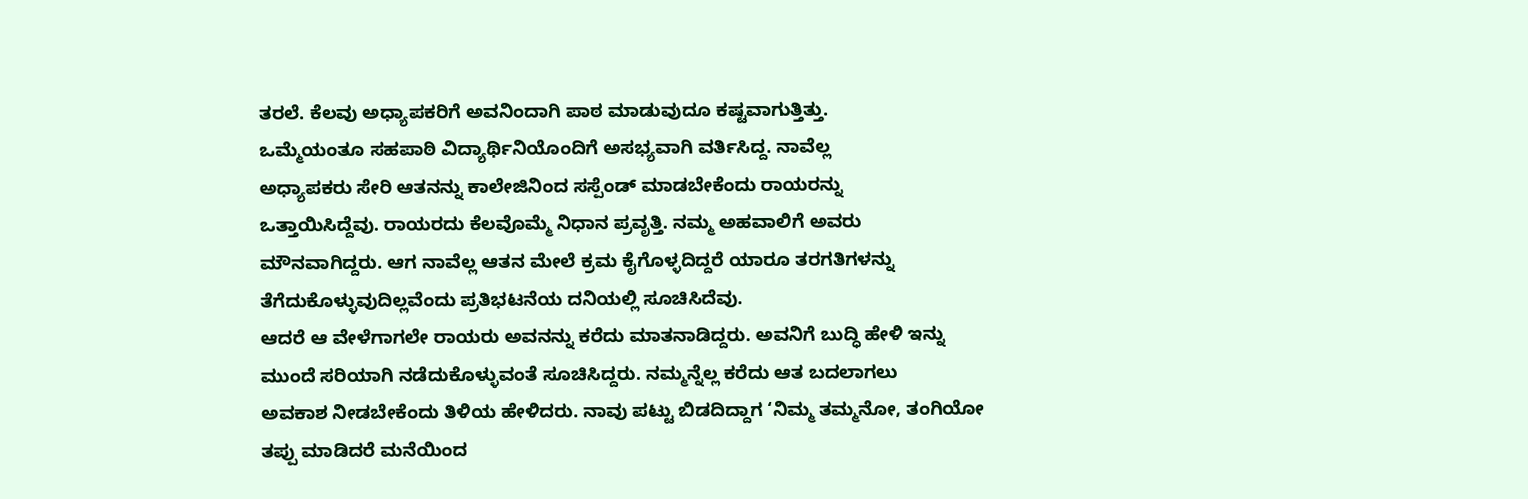ತರಲೆ. ಕೆಲವು ಅಧ್ಯಾಪಕರಿಗೆ ಅವನಿಂದಾಗಿ ಪಾಠ ಮಾಡುವುದೂ ಕಷ್ಟವಾಗುತ್ತಿತ್ತು.
ಒಮ್ಮೆಯಂತೂ ಸಹಪಾಠಿ ವಿದ್ಯಾರ್ಥಿನಿಯೊಂದಿಗೆ ಅಸಭ್ಯವಾಗಿ ವರ್ತಿಸಿದ್ದ. ನಾವೆಲ್ಲ
ಅಧ್ಯಾಪಕರು ಸೇರಿ ಆತನನ್ನು ಕಾಲೇಜಿನಿಂದ ಸಸ್ಪೆಂಡ್ ಮಾಡಬೇಕೆಂದು ರಾಯರನ್ನು
ಒತ್ತಾಯಿಸಿದ್ದೆವು. ರಾಯರದು ಕೆಲವೊಮ್ಮೆ ನಿಧಾನ ಪ್ರವೃತ್ತಿ. ನಮ್ಮ ಅಹವಾಲಿಗೆ ಅವರು
ಮೌನವಾಗಿದ್ದರು. ಆಗ ನಾವೆಲ್ಲ ಆತನ ಮೇಲೆ ಕ್ರಮ ಕೈಗೊಳ್ಳದಿದ್ದರೆ ಯಾರೂ ತರಗತಿಗಳನ್ನು
ತೆಗೆದುಕೊಳ್ಳುವುದಿಲ್ಲವೆಂದು ಪ್ರತಿಭಟನೆಯ ದನಿಯಲ್ಲಿ ಸೂಚಿಸಿದೆವು.
ಆದರೆ ಆ ವೇಳೆಗಾಗಲೇ ರಾಯರು ಅವನನ್ನು ಕರೆದು ಮಾತನಾಡಿದ್ದರು. ಅವನಿಗೆ ಬುದ್ಧಿ ಹೇಳಿ ಇನ್ನು
ಮುಂದೆ ಸರಿಯಾಗಿ ನಡೆದುಕೊಳ್ಳುವಂತೆ ಸೂಚಿಸಿದ್ದರು. ನಮ್ಮನ್ನೆಲ್ಲ ಕರೆದು ಆತ ಬದಲಾಗಲು
ಅವಕಾಶ ನೀಡಬೇಕೆಂದು ತಿಳಿಯ ಹೇಳಿದರು. ನಾವು ಪಟ್ಟು ಬಿಡದಿದ್ದಾಗ ‘ನಿಮ್ಮ ತಮ್ಮನೋ, ತಂಗಿಯೋ
ತಪ್ಪು ಮಾಡಿದರೆ ಮನೆಯಿಂದ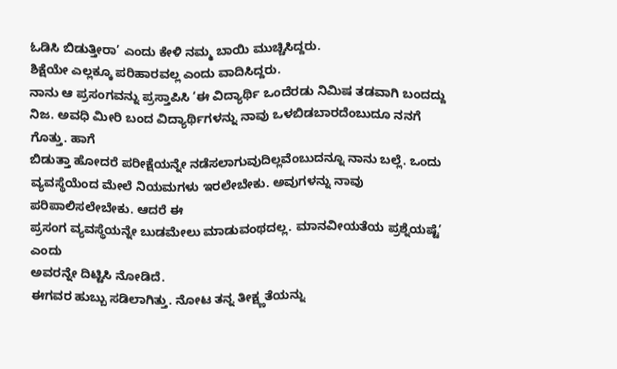ಓಡಿಸಿ ಬಿಡುತ್ತೀರಾ’ ಎಂದು ಕೇಳಿ ನಮ್ಮ ಬಾಯಿ ಮುಚ್ಚಿಸಿದ್ದರು.
ಶಿಕ್ಷೆಯೇ ಎಲ್ಲಕ್ಕೂ ಪರಿಹಾರವಲ್ಲ ಎಂದು ವಾದಿಸಿದ್ದರು.
ನಾನು ಆ ಪ್ರಸಂಗವನ್ನು ಪ್ರಸ್ತಾಪಿಸಿ ‘ಈ ವಿದ್ಯಾರ್ಥಿ ಒಂದೆರಡು ನಿಮಿಷ ತಡವಾಗಿ ಬಂದದ್ದು
ನಿಜ. ಅವಧಿ ಮೀರಿ ಬಂದ ವಿದ್ಯಾರ್ಥಿಗಳನ್ನು ನಾವು ಒಳಬಿಡಬಾರದೆಂಬುದೂ ನನಗೆ ಗೊತ್ತು. ಹಾಗೆ
ಬಿಡುತ್ತಾ ಹೋದರೆ ಪರೀಕ್ಷೆಯನ್ನೇ ನಡೆಸಲಾಗುವುದಿಲ್ಲವೆಂಬುದನ್ನೂ ನಾನು ಬಲ್ಲೆ. ಒಂದು
ವ್ಯವಸ್ಥೆಯೆಂದ ಮೇಲೆ ನಿಯಮಗಳು ಇರಲೇಬೇಕು. ಅವುಗಳನ್ನು ನಾವು ಪರಿಪಾಲಿಸಲೇಬೇಕು. ಆದರೆ ಈ
ಪ್ರಸಂಗ ವ್ಯವಸ್ಥೆಯನ್ನೇ ಬುಡಮೇಲು ಮಾಡುವಂಥದಲ್ಲ. ಮಾನವೀಯತೆಯ ಪ್ರಶ್ನೆಯಷ್ಟೆ’ ಎಂದು
ಅವರನ್ನೇ ದಿಟ್ಟಿಸಿ ನೋಡಿದೆ.
ಈಗವರ ಹುಬ್ಬು ಸಡಿಲಾಗಿತ್ತು. ನೋಟ ತನ್ನ ತೀಕ್ಷ್ಣತೆಯನ್ನು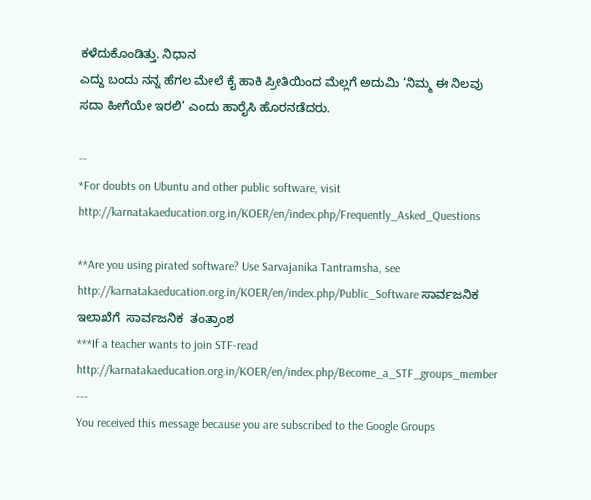ಕಳೆದುಕೊಂಡಿತ್ತು. ನಿಧಾನ
ಎದ್ದು ಬಂದು ನನ್ನ ಹೆಗಲ ಮೇಲೆ ಕೈ ಹಾಕಿ ಪ್ರೀತಿಯಿಂದ ಮೆಲ್ಲಗೆ ಅದುಮಿ ‘ನಿಮ್ಮ ಈ ನಿಲವು
ಸದಾ ಹೀಗೆಯೇ ಇರಲಿ’ ಎಂದು ಹಾರೈಸಿ ಹೊರನಡೆದರು.

--
*For doubts on Ubuntu and other public software, visit
http://karnatakaeducation.org.in/KOER/en/index.php/Frequently_Asked_Questions

**Are you using pirated software? Use Sarvajanika Tantramsha, see
http://karnatakaeducation.org.in/KOER/en/index.php/Public_Software ಸಾರ್ವಜನಿಕ
ಇಲಾಖೆಗೆ  ಸಾರ್ವಜನಿಕ  ತಂತ್ರಾಂಶ
***If a teacher wants to join STF-read
http://karnatakaeducation.org.in/KOER/en/index.php/Become_a_STF_groups_member
---
You received this message because you are subscribed to the Google Groups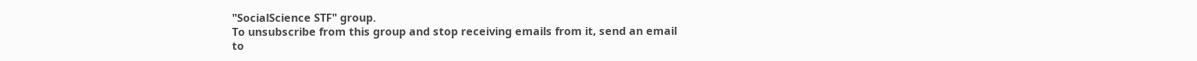"SocialScience STF" group.
To unsubscribe from this group and stop receiving emails from it, send an email
to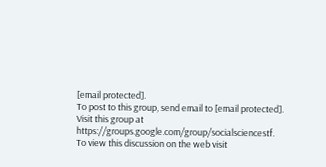[email protected].
To post to this group, send email to [email protected].
Visit this group at https://groups.google.com/group/socialsciencestf.
To view this discussion on the web visit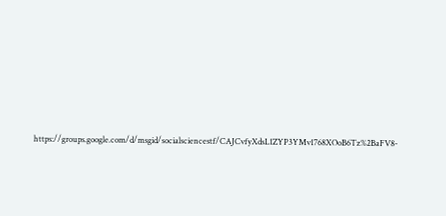https://groups.google.com/d/msgid/socialsciencestf/CAJCvfyXdsL1ZYP3YMv1768XOoB6Tz%2BaFV8-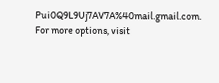Pui0Q9L9Uj7AV7A%40mail.gmail.com.
For more options, visit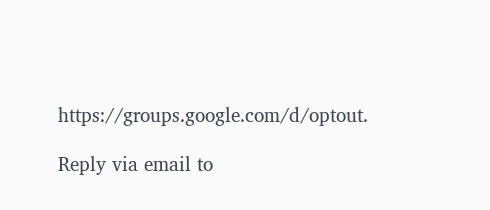https://groups.google.com/d/optout.

Reply via email to